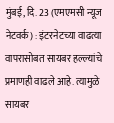मुंबई, दि. 23 (एमएमसी न्यूज नेटवर्क) : इंटरनेटच्या वाढत्या वापरासोबत सायबर हल्ल्यांचे प्रमाणही वाढले आहे. त्यामुळे सायबर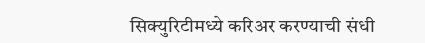सिक्युरिटीमध्ये करिअर करण्याची संधी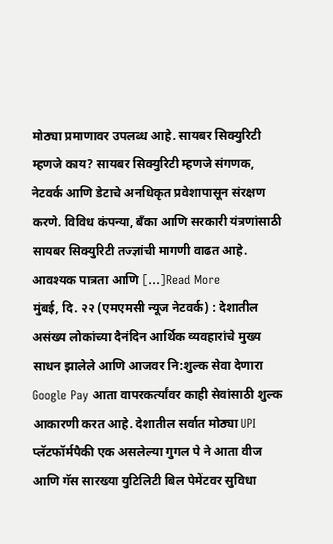मोठ्या प्रमाणावर उपलब्ध आहे. सायबर सिक्युरिटी म्हणजे काय? सायबर सिक्युरिटी म्हणजे संगणक, नेटवर्क आणि डेटाचे अनधिकृत प्रवेशापासून संरक्षण करणे. विविध कंपन्या, बँका आणि सरकारी यंत्रणांसाठी सायबर सिक्युरिटी तज्ज्ञांची मागणी वाढत आहे. आवश्यक पात्रता आणि […]Read More
मुंबई, दि. २२ (एमएमसी न्यूज नेटवर्क) : देशातील असंख्य लोकांच्या दैनंदिन आर्थिक व्यवहारांचे मुख्य साधन झालेले आणि आजवर नि:शुल्क सेवा देणारा Google Pay आता वापरकर्त्यांवर काही सेवांसाठी शुल्क आकारणी करत आहे. देशातील सर्वात मोठ्या UPI प्लॅटफॉर्मपैकी एक असलेल्या गुगल पे ने आता वीज आणि गॅस सारख्या युटिलिटी बिल पेमेंटवर सुविधा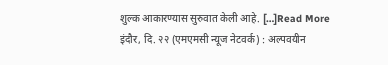शुल्क आकारण्यास सुरुवात केली आहे. […]Read More
इंदौर, दि. २२ (एमएमसी न्यूज नेटवर्क) : अल्पवयीन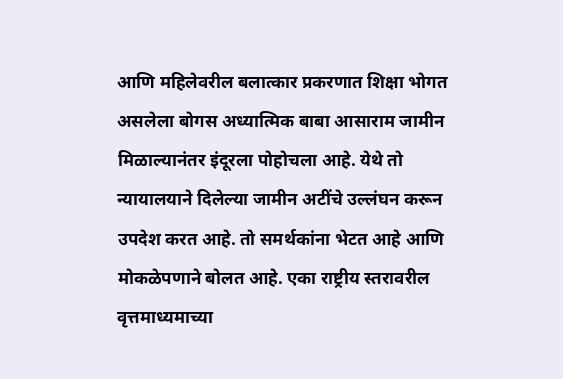आणि महिलेवरील बलात्कार प्रकरणात शिक्षा भोगत असलेला बोगस अध्यात्मिक बाबा आसाराम जामीन मिळाल्यानंतर इंदूरला पोहोचला आहे. येथे तो न्यायालयाने दिलेल्या जामीन अटींचे उल्लंघन करून उपदेश करत आहे. तो समर्थकांना भेटत आहे आणि मोकळेपणाने बोलत आहे. एका राष्ट्रीय स्तरावरील वृत्तमाध्यमाच्या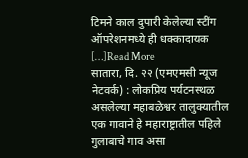टिमने काल दुपारी केलेल्या स्टींग ऑपरेशनमध्ये ही धक्कादायक […]Read More
सातारा, दि. २२ (एमएमसी न्यूज नेटवर्क) : लोकप्रिय पर्यटनस्थळ असलेल्या महाबळेश्वर तालुक्यातील एक गावाने हे महाराष्ट्रातील पहिले गुलाबाचे गाव असा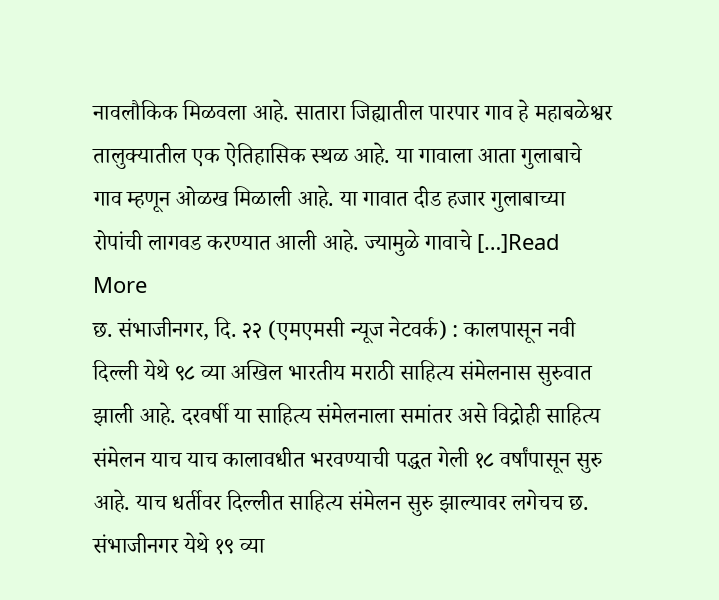नावलौकिक मिळवला आहे. सातारा जिह्यातील पारपार गाव हे महाबळेश्वर तालुक्यातील एक ऐतिहासिक स्थळ आहे. या गावाला आता गुलाबाचे गाव म्हणून ओळख मिळाली आहे. या गावात दीड हजार गुलाबाच्या रोपांची लागवड करण्यात आली आहे. ज्यामुळे गावाचे […]Read More
छ. संभाजीनगर, दि. २२ (एमएमसी न्यूज नेटवर्क) : कालपासून नवी दिल्ली येथे ९८ व्या अखिल भारतीय मराठी साहित्य संमेलनास सुरुवात झाली आहे. दरवर्षी या साहित्य संमेलनाला समांतर असे विद्रोही साहित्य संमेलन याच याच कालावधीत भरवण्याची पद्धत गेली १८ वर्षांपासून सुरु आहे. याच धर्तीवर दिल्लीत साहित्य संमेलन सुरु झाल्यावर लगेचच छ. संभाजीनगर येथे १९ व्या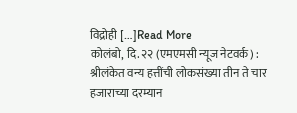विद्रोही […]Read More
कोलंबो, दि. २२ (एमएमसी न्यूज नेटवर्क) : श्रीलंकेत वन्य हत्तींची लोकसंख्या तीन ते चार हजाराच्या दरम्यान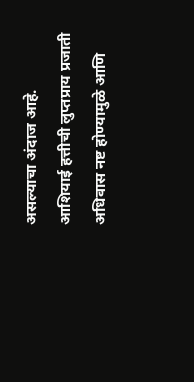असल्याचा अंदाज आहे. आशियाई हत्तीची लुप्तप्राय प्रजाती अधिवास नष्ट होण्यामुळे आणि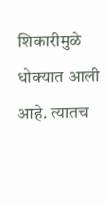शिकारीमुळे धोक्यात आली आहे. त्यातच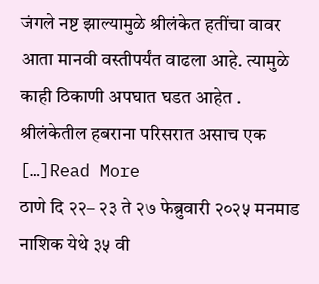जंगले नष्ट झाल्यामुळे श्रीलंकेत हतींचा वावर आता मानवी वस्तीपर्यंत वाढला आहे. त्यामुळे काही ठिकाणी अपघात घडत आहेत . श्रीलंकेतील हबराना परिसरात असाच एक […]Read More
ठाणे दि २२– २३ ते २७ फेब्रुवारी २०२५ मनमाड नाशिक येथे ३५ वी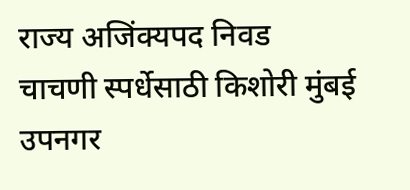राज्य अजिंक्यपद निवड चाचणी स्पर्धेसाठी किशोरी मुंबई उपनगर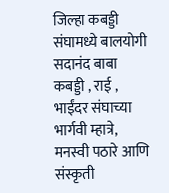जिल्हा कबड्डी संघामध्ये बालयोगी सदानंद बाबा कबड्डी , राई , भाईंदर संघाच्या भार्गवी म्हात्रे, मनस्वी पठारे आणि संस्कृती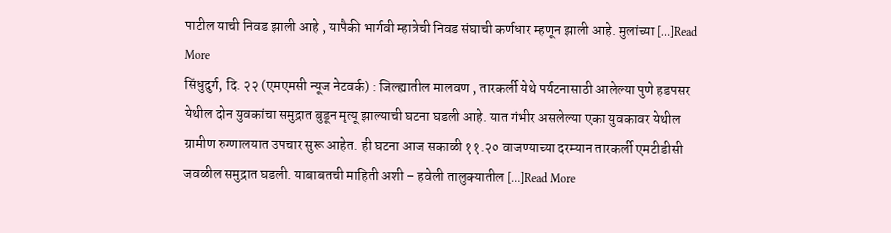पाटील याची निवड झाली आहे , यापैकी भार्गवी म्हात्रेची निवड संघाची कर्णधार म्हणून झाली आहे. मुलांच्या […]Read More
सिंधुदुर्ग, दि. २२ (एमएमसी न्यूज नेटवर्क) : जिल्ह्यातील मालवण , तारकर्ली येथे पर्यटनासाठी आलेल्या पुणे हडपसर येथील दोन युवकांचा समुद्रात बुडून मृत्यू झाल्याची घटना घडली आहे. यात गंभीर असलेल्या एका युवकावर येथील ग्रामीण रुग्णालयात उपचार सुरू आहेत. ही घटना आज सकाळी ११.२० वाजण्याच्या दरम्यान तारकर्ली एमटीडीसी जवळील समुद्रात घडली. याबाबतची माहिती अशी – हवेली तालुक्यातील […]Read More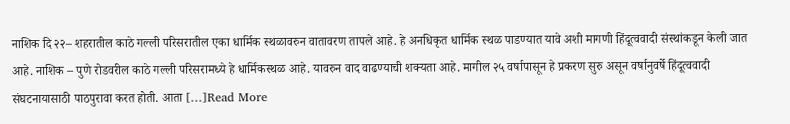नाशिक दि २२– शहरातील काठे गल्ली परिसरातील एका धार्मिक स्थळावरुन वातावरण तापले आहे. हे अनधिकृत धार्मिक स्थळ पाडण्यात यावे अशी मागणी हिंदूत्ववादी संस्थांकडून केली जात आहे. नाशिक – पुणे रोडवरील काठे गल्ली परिसरामध्ये हे धार्मिकस्थळ आहे. यावरुन वाद वाढण्याची शक्यता आहे. मागील २५ वर्षापासून हे प्रकरण सुरु असून वर्षानुवर्षे हिंदूत्ववादी संघटनायासाठी पाठपुरावा करत होती. आता […]Read More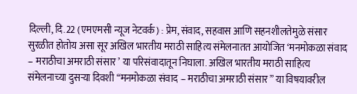दिल्ली, दि.22 (एमएमसी न्यूज नेटवर्क) : प्रेम, संवाद, सहवास आणि सहनशीलतेमुळे संसार सुरळीत होतोय असा सूर अखिल भारतीय मराठी साहित्य संमेलनातत आयोजित ‘मनमोकळा संवाद – मराठीचा अमराठी संसार’ या परिसंवादातून निघाला. अखिल भारतीय मराठी साहित्य संमेलनाच्या दुसऱ्या दिवशी “मनमोकळा संवाद – मराठीचा अमराठी संसार” या विषयावरील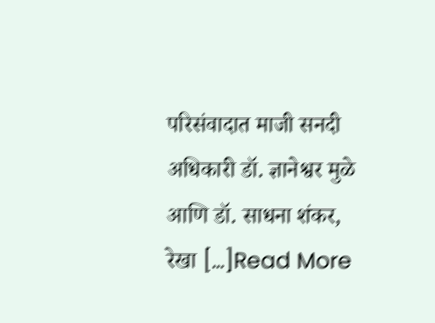परिसंवादात माजी सनदी अधिकारी डॉ. ज्ञानेश्वर मुळे आणि डॉ. साधना शंकर, रेखा […]Read More